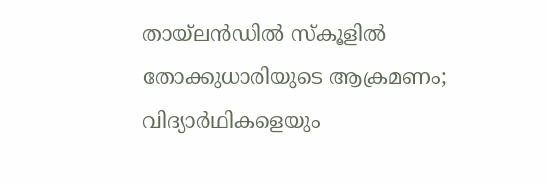തായ്ലൻഡിൽ സ്കൂളിൽ തോക്കുധാരിയുടെ ആക്രമണം; വിദ്യാർഥികളെയും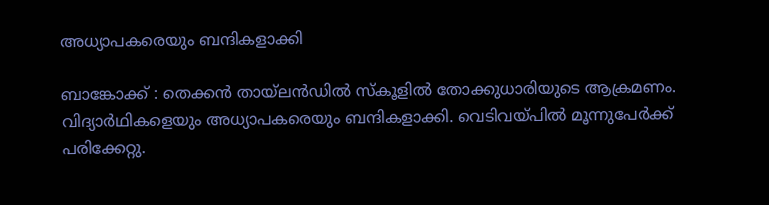അധ്യാപകരെയും ബന്ദികളാക്കി

ബാങ്കോക്ക് : തെക്കൻ തായ്ലൻഡിൽ സ്കൂളിൽ തോക്കുധാരിയുടെ ആക്രമണം. വിദ്യാർഥികളെയും അധ്യാപകരെയും ബന്ദികളാക്കി. വെടിവയ്പിൽ മൂന്നുപേർക്ക് പരിക്കേറ്റു.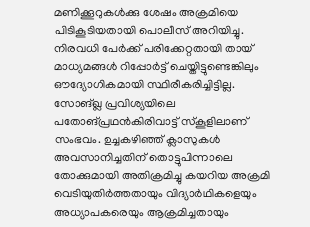മണിക്കൂറുകൾക്കു ശേഷം അക്രമിയെ പിടികൂടിയതായി പൊലീസ് അറിയിച്ചു. നിരവധി പേർക്ക് പരിക്കേറ്റതായി തായ് മാധ്യമങ്ങൾ റിപ്പോർട്ട് ചെയ്തിട്ടുണ്ടെങ്കിലും ഔദ്യോഗികമായി സ്ഥിരീകരിച്ചിട്ടില്ല.
സോങ്ഖ്ല പ്രവിശ്യയിലെ പതോങ്പ്രഥൻകിരിവാട്ട് സ്കൂളിലാണ് സംഭവം. ഉച്ചകഴിഞ്ഞ് ക്ലാസുകൾ അവസാനിച്ചതിന് തൊട്ടുപിന്നാലെ തോക്കുമായി അതിക്രമിച്ചു കയറിയ അക്രമി വെടിയുതിർത്തതായും വിദ്യാർഥികളെയും അധ്യാപകരെയും ആക്രമിച്ചതായും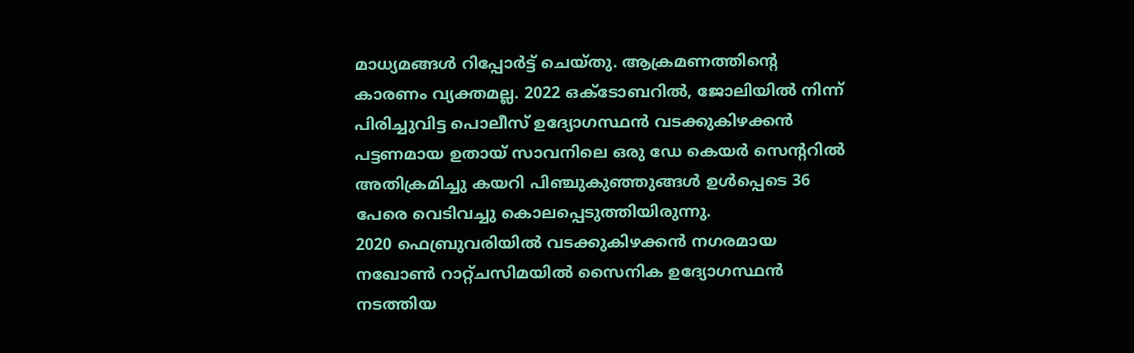മാധ്യമങ്ങൾ റിപ്പോർട്ട് ചെയ്തു. ആക്രമണത്തിന്റെ കാരണം വ്യക്തമല്ല. 2022 ഒക്ടോബറിൽ, ജോലിയിൽ നിന്ന് പിരിച്ചുവിട്ട പൊലീസ് ഉദ്യോഗസ്ഥൻ വടക്കുകിഴക്കൻ പട്ടണമായ ഉതായ് സാവനിലെ ഒരു ഡേ കെയർ സെന്ററിൽ അതിക്രമിച്ചു കയറി പിഞ്ചുകുഞ്ഞുങ്ങൾ ഉൾപ്പെടെ 36 പേരെ വെടിവച്ചു കൊലപ്പെടുത്തിയിരുന്നു.
2020 ഫെബ്രുവരിയിൽ വടക്കുകിഴക്കൻ നഗരമായ നഖോൺ റാറ്റ്ചസിമയിൽ സൈനിക ഉദ്യോഗസ്ഥൻ നടത്തിയ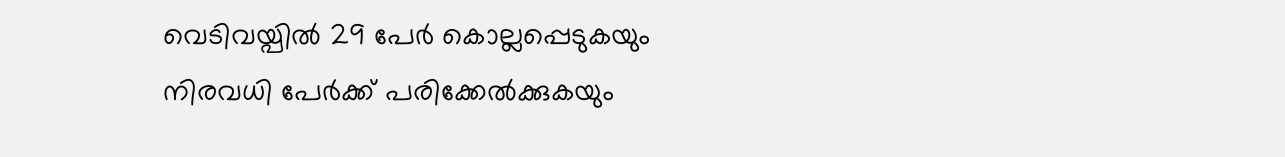വെടിവയ്പിൽ 29 പേർ കൊല്ലപ്പെടുകയും നിരവധി പേർക്ക് പരിക്കേൽക്കുകയും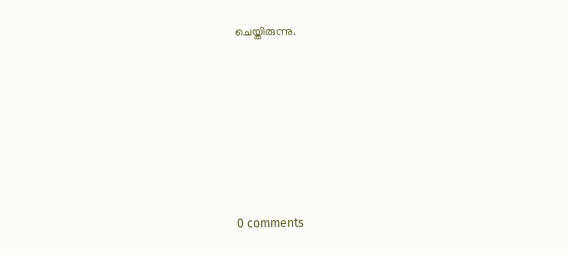ചെയ്തിരുന്നു.











0 comments